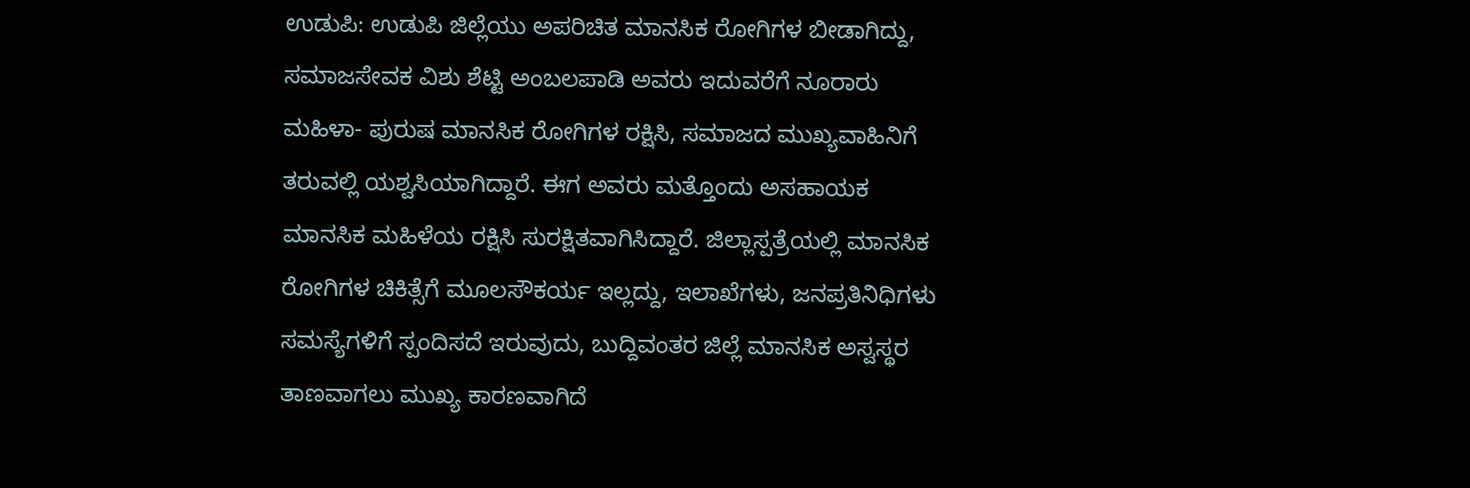ಉಡುಪಿ: ಉಡುಪಿ ಜಿಲ್ಲೆಯು ಅಪರಿಚಿತ ಮಾನಸಿಕ ರೋಗಿಗಳ ಬೀಡಾಗಿದ್ದು, ಸಮಾಜಸೇವಕ ವಿಶು ಶೆಟ್ಟಿ ಅಂಬಲಪಾಡಿ ಅವರು ಇದುವರೆಗೆ ನೂರಾರು ಮಹಿಳಾ- ಪುರುಷ ಮಾನಸಿಕ ರೋಗಿಗಳ ರಕ್ಷಿಸಿ, ಸಮಾಜದ ಮುಖ್ಯವಾಹಿನಿಗೆ ತರುವಲ್ಲಿ ಯಶ್ವಸಿಯಾಗಿದ್ದಾರೆ. ಈಗ ಅವರು ಮತ್ತೊಂದು ಅಸಹಾಯಕ ಮಾನಸಿಕ ಮಹಿಳೆಯ ರಕ್ಷಿಸಿ ಸುರಕ್ಷಿತವಾಗಿಸಿದ್ದಾರೆ. ಜಿಲ್ಲಾಸ್ಪತ್ರೆಯಲ್ಲಿ ಮಾನಸಿಕ ರೋಗಿಗಳ ಚಿಕಿತ್ಸೆಗೆ ಮೂಲಸೌಕರ್ಯ ಇಲ್ಲದ್ದು, ಇಲಾಖೆಗಳು, ಜನಪ್ರತಿನಿಧಿಗಳು ಸಮಸ್ಯೆಗಳಿಗೆ ಸ್ಪಂದಿಸದೆ ಇರುವುದು, ಬುದ್ದಿವಂತರ ಜಿಲ್ಲೆ ಮಾನಸಿಕ ಅಸ್ವಸ್ಥರ ತಾಣವಾಗಲು ಮುಖ್ಯ ಕಾರಣವಾಗಿದೆ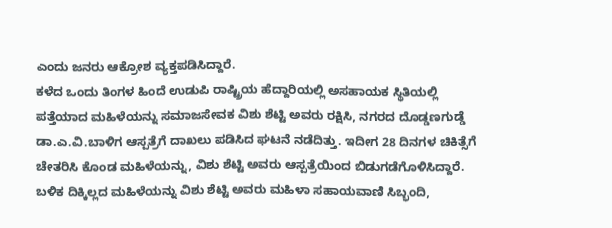ಎಂದು ಜನರು ಆಕ್ರೋಶ ವ್ಯಕ್ತಪಡಿಸಿದ್ದಾರೆ.
ಕಳೆದ ಒಂದು ತಿಂಗಳ ಹಿಂದೆ ಉಡುಪಿ ರಾಷ್ಟ್ರಿಯ ಹೆದ್ದಾರಿಯಲ್ಲಿ ಅಸಹಾಯಕ ಸ್ಥಿತಿಯಲ್ಲಿ ಪತ್ತೆಯಾದ ಮಹಿಳೆಯನ್ನು ಸಮಾಜಸೇವಕ ವಿಶು ಶೆಟ್ಟಿ ಅವರು ರಕ್ಷಿಸಿ, ನಗರದ ದೊಡ್ಡಣಗುಡ್ಡೆ ಡಾ.ಎ.ವಿ.ಬಾಳಿಗ ಆಸ್ಪತ್ರೆಗೆ ದಾಖಲು ಪಡಿಸಿದ ಘಟನೆ ನಡೆದಿತ್ತು. ಇದೀಗ 28 ದಿನಗಳ ಚಿಕಿತ್ಸೆಗೆ ಚೇತರಿಸಿ ಕೊಂಡ ಮಹಿಳೆಯನ್ನು, ವಿಶು ಶೆಟ್ಟಿ ಅವರು ಆಸ್ಪತ್ರೆಯಿಂದ ಬಿಡುಗಡೆಗೊಳಿಸಿದ್ದಾರೆ. ಬಳಿಕ ದಿಕ್ಕಿಲ್ಲದ ಮಹಿಳೆಯನ್ನು ವಿಶು ಶೆಟ್ಟಿ ಅವರು ಮಹಿಳಾ ಸಹಾಯವಾಣಿ ಸಿಬ್ಭಂದಿ,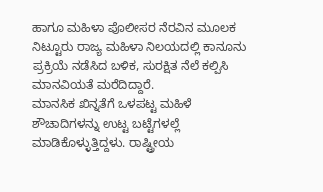ಹಾಗೂ ಮಹಿಳಾ ಪೊಲೀಸರ ನೆರವಿನ ಮೂಲಕ ನಿಟ್ಟೂರು ರಾಜ್ಯ ಮಹಿಳಾ ನಿಲಯದಲ್ಲಿ ಕಾನೂನು ಪ್ರಕ್ರಿಯೆ ನಡೆಸಿದ ಬಳಿಕ, ಸುರಕ್ಷಿತ ನೆಲೆ ಕಲ್ಪಿಸಿ ಮಾನವಿಯತೆ ಮರೆದಿದ್ದಾರೆ.
ಮಾನಸಿಕ ಖಿನ್ನತೆಗೆ ಒಳಪಟ್ಟ ಮಹಿಳೆ ಶೌಚಾದಿಗಳನ್ನು ಉಟ್ಟ ಬಟ್ಟೆಗಳಲ್ಲೆ ಮಾಡಿಕೊಳ್ಳುತ್ತಿದ್ದಳು. ರಾಷ್ಟ್ರೀಯ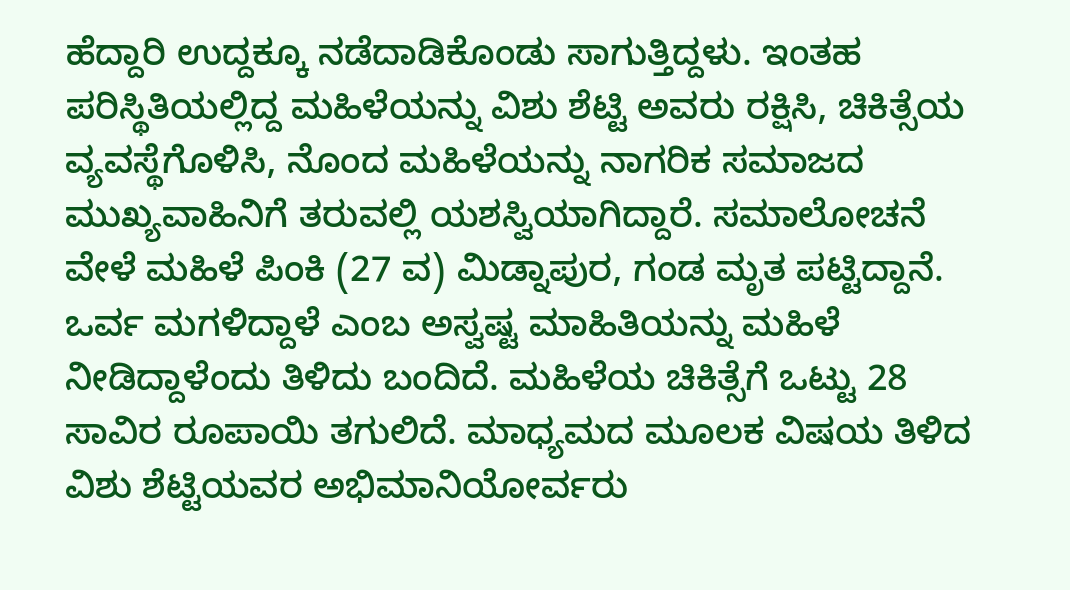ಹೆದ್ದಾರಿ ಉದ್ದಕ್ಕೂ ನಡೆದಾಡಿಕೊಂಡು ಸಾಗುತ್ತಿದ್ದಳು. ಇಂತಹ ಪರಿಸ್ಥಿತಿಯಲ್ಲಿದ್ದ ಮಹಿಳೆಯನ್ನು ವಿಶು ಶೆಟ್ಟಿ ಅವರು ರಕ್ಷಿಸಿ, ಚಿಕಿತ್ಸೆಯ ವ್ಯವಸ್ಥೆಗೊಳಿಸಿ, ನೊಂದ ಮಹಿಳೆಯನ್ನು ನಾಗರಿಕ ಸಮಾಜದ ಮುಖ್ಯವಾಹಿನಿಗೆ ತರುವಲ್ಲಿ ಯಶಸ್ವಿಯಾಗಿದ್ದಾರೆ. ಸಮಾಲೋಚನೆ ವೇಳೆ ಮಹಿಳೆ ಪಿಂಕಿ (27 ವ) ಮಿಡ್ನಾಪುರ, ಗಂಡ ಮೃತ ಪಟ್ಟಿದ್ದಾನೆ. ಒರ್ವ ಮಗಳಿದ್ದಾಳೆ ಎಂಬ ಅಸ್ವಷ್ಟ ಮಾಹಿತಿಯನ್ನು ಮಹಿಳೆ ನೀಡಿದ್ದಾಳೆಂದು ತಿಳಿದು ಬಂದಿದೆ. ಮಹಿಳೆಯ ಚಿಕಿತ್ಸೆಗೆ ಒಟ್ಟು 28 ಸಾವಿರ ರೂಪಾಯಿ ತಗುಲಿದೆ. ಮಾಧ್ಯಮದ ಮೂಲಕ ವಿಷಯ ತಿಳಿದ ವಿಶು ಶೆಟ್ಟಿಯವರ ಅಭಿಮಾನಿಯೋರ್ವರು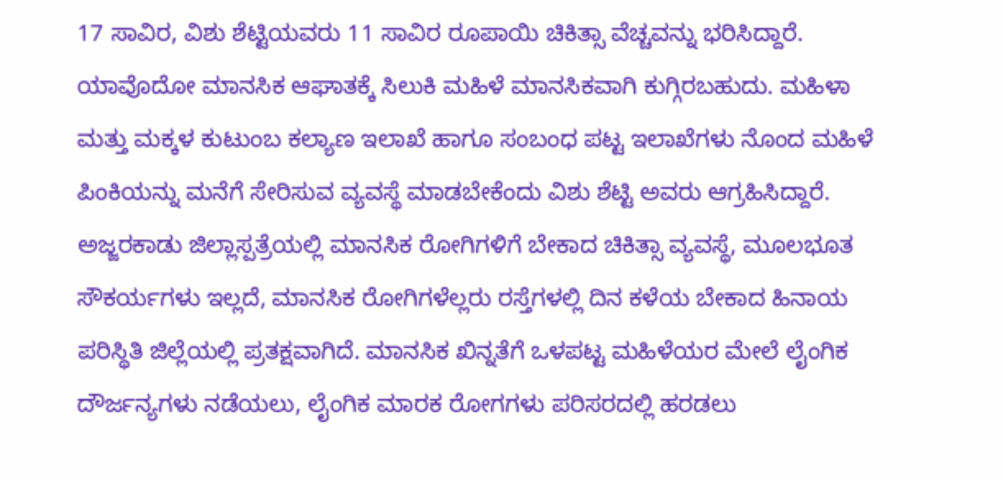17 ಸಾವಿರ, ವಿಶು ಶೆಟ್ಟಿಯವರು 11 ಸಾವಿರ ರೂಪಾಯಿ ಚಿಕಿತ್ಸಾ ವೆಚ್ಚವನ್ನು ಭರಿಸಿದ್ದಾರೆ.
ಯಾವೊದೋ ಮಾನಸಿಕ ಆಘಾತಕ್ಕೆ ಸಿಲುಕಿ ಮಹಿಳೆ ಮಾನಸಿಕವಾಗಿ ಕುಗ್ಗಿರಬಹುದು. ಮಹಿಳಾ ಮತ್ತು ಮಕ್ಕಳ ಕುಟುಂಬ ಕಲ್ಯಾಣ ಇಲಾಖೆ ಹಾಗೂ ಸಂಬಂಧ ಪಟ್ಟ ಇಲಾಖೆಗಳು ನೊಂದ ಮಹಿಳೆ ಪಿಂಕಿಯನ್ನು ಮನೆಗೆ ಸೇರಿಸುವ ವ್ಯವಸ್ಥೆ ಮಾಡಬೇಕೆಂದು ವಿಶು ಶೆಟ್ಟಿ ಅವರು ಆಗ್ರಹಿಸಿದ್ದಾರೆ. ಅಜ್ಜರಕಾಡು ಜಿಲ್ಲಾಸ್ಪತ್ರೆಯಲ್ಲಿ ಮಾನಸಿಕ ರೋಗಿಗಳಿಗೆ ಬೇಕಾದ ಚಿಕಿತ್ಸಾ ವ್ಯವಸ್ಥೆ, ಮೂಲಭೂತ ಸೌಕರ್ಯಗಳು ಇಲ್ಲದೆ, ಮಾನಸಿಕ ರೋಗಿಗಳೆಲ್ಲರು ರಸ್ತೆಗಳಲ್ಲಿ ದಿನ ಕಳೆಯ ಬೇಕಾದ ಹಿನಾಯ ಪರಿಸ್ಥಿತಿ ಜಿಲ್ಲೆಯಲ್ಲಿ ಪ್ರತಕ್ಷವಾಗಿದೆ. ಮಾನಸಿಕ ಖಿನ್ನತೆಗೆ ಒಳಪಟ್ಟ ಮಹಿಳೆಯರ ಮೇಲೆ ಲೈಂಗಿಕ ದೌರ್ಜನ್ಯಗಳು ನಡೆಯಲು, ಲೈಂಗಿಕ ಮಾರಕ ರೋಗಗಳು ಪರಿಸರದಲ್ಲಿ ಹರಡಲು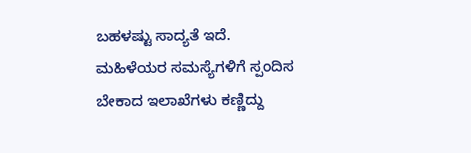ಬಹಳಷ್ಟು ಸಾದ್ಯತೆ ಇದೆ. ಮಹಿಳೆಯರ ಸಮಸ್ಯೆಗಳಿಗೆ ಸ್ಪಂದಿಸ ಬೇಕಾದ ಇಲಾಖೆಗಳು ಕಣ್ಣಿದ್ದು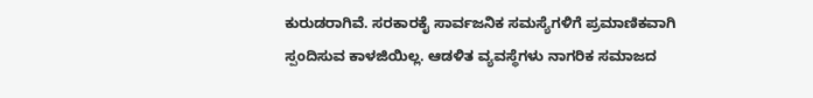ಕುರುಡರಾಗಿವೆ. ಸರಕಾರಕೈ ಸಾರ್ವಜನಿಕ ಸಮಸ್ಯೆಗಳಿಗೆ ಪ್ರಮಾಣಿಕವಾಗಿ ಸ್ಪಂದಿಸುವ ಕಾಳಜಿಯಿಲ್ಲ. ಆಡಳಿತ ವ್ಯವಸ್ಥೆಗಳು ನಾಗರಿಕ ಸಮಾಜದ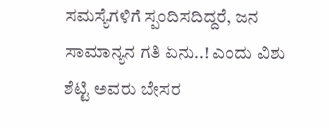ಸಮಸ್ಯೆಗಳಿಗೆ ಸ್ಪಂದಿಸದಿದ್ದರೆ, ಜನ ಸಾಮಾನ್ಯನ ಗತಿ ಏನು..! ಎಂದು ವಿಶು ಶೆಟ್ಟಿ ಅವರು ಬೇಸರ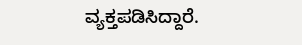ವ್ಯಕ್ತಪಡಿಸಿದ್ದಾರೆ.